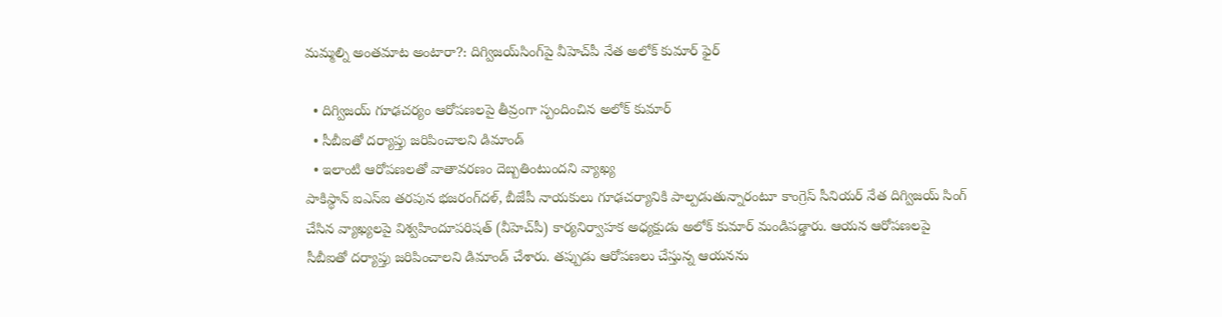మమ్మల్ని అంతమాట అంటారా?: దిగ్విజయ్‌సింగ్‌పై వీహెచ్‌పీ నేత అలోక్ కుమార్ ఫైర్

  • దిగ్విజయ్ గూఢచర్యం ఆరోపణలపై తీవ్రంగా స్పందించిన అలోక్ కుమార్
  • సీబీఐతో దర్యాప్తు జరిపించాలని డిమాండ్
  • ఇలాంటి ఆరోపణలతో వాతావరణం దెబ్బతింటుందని వ్యాఖ్య
పాకిస్థాన్ ఐఎస్ఐ తరపున భజరంగ్‌దళ్, బీజేపీ నాయకులు గూఢచర్యానికి పాల్పడుతున్నారంటూ కాంగ్రెస్ సీనియర్ నేత దిగ్విజయ్ సింగ్ చేసిన వ్యాఖ్యలపై విశ్వహిందూపరిషత్ (వీహెచ్‌పీ) కార్యనిర్వాహక అధ్యక్షుడు అలోక్ కుమార్ మండిపడ్డారు. ఆయన ఆరోపణలపై సీబీఐతో దర్యాప్తు జరిపించాలని డిమాండ్ చేశారు. తప్పుడు ఆరోపణలు చేస్తున్న ఆయనను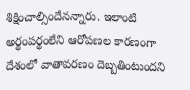శిక్షించాల్సిందేనన్నారు. ఇలాంటి అర్థంపర్థంలేని ఆరోపణల కారణంగా దేశంలో వాతావరణం దెబ్బతింటుందని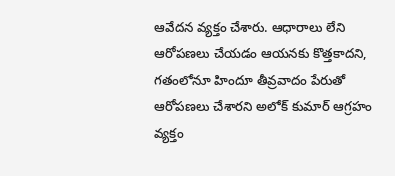ఆవేదన వ్యక్తం చేశారు. ఆధారాలు లేని ఆరోపణలు చేయడం ఆయనకు కొత్తకాదని, గతంలోనూ హిందూ తీవ్రవాదం పేరుతో ఆరోపణలు చేశారని అలోక్ కుమార్ ఆగ్రహం వ్యక్తం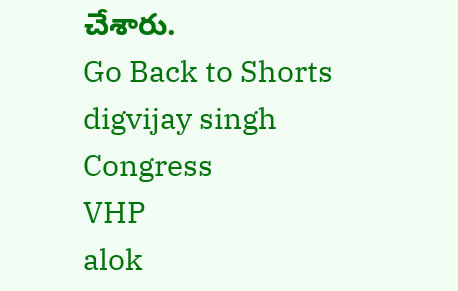చేశారు.
Go Back to Shorts
digvijay singh
Congress
VHP
alok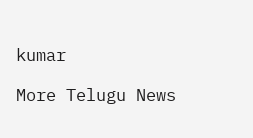kumar

More Telugu News